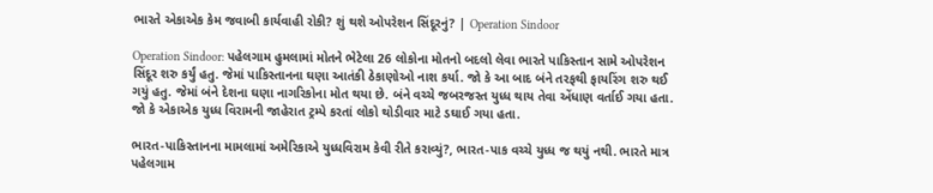ભારતે એકાએક કેમ જવાબી કાર્યવાહી રોકી? શું થશે ઓપરેશન સિંદૂરનું? | Operation Sindoor

Operation Sindoor: પહેલગામ હુમલામાં મોતને ભેટેલા 26 લોકોના મોતનો બદલો લેવા ભારતે પાકિસ્તાન સામે ઓપરેશન સિંદૂર શરુ કર્યું હતુ. જેમાં પાકિસ્તાનના ઘણા આતંકી ઠેકાણોઓ નાશ કર્યા. જો કે આ બાદ બંને તરફથી ફાયરિંગ શરુ થઈ ગયું હતુ. જેમાં બંને દેશના ઘણા નાગરિકોના મોત થયા છે. બંને વચ્ચે જબરજસ્ત યુધ્ધ થાય તેવા એંધાણ વર્તાઈ ગયા હતા. જો કે એકાએક યુધ્ધ વિરામની જાહેરાત ટ્રમ્પે કરતાં લોકો થોડીવાર માટે ડઘાઈ ગયા હતા.

ભારત-પાકિસ્તાનના મામલામાં અમેરિકાએ યુધ્ધવિરામ કેવી રીતે કરાવ્યું?, ભારત-પાક વચ્ચે યુધ્ધ જ થયું નથી. ભારતે માત્ર પહેલગામ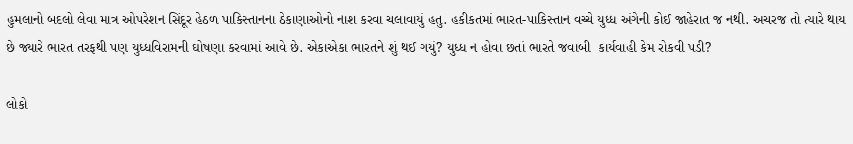હુમલાનો બદલો લેવા માત્ર ઓપરેશન સિંદૂર હેઠળ પાકિસ્તાનના ઠેકાણાઓનો નાશ કરવા ચલાવાયું હતુ. હકીકતમાં ભારત-પાકિસ્તાન વચ્ચે યુધ્ધ અંગેની કોઈ જાહેરાત જ નથી. અચરજ તો ત્યારે થાય છે જ્યારે ભારત તરફથી પણ યુધ્ધવિરામની ઘોષણા કરવામાં આવે છે. એકાએકા ભારતને શું થઈ ગયું? યુધ્ધ ન હોવા છતાં ભારતે જવાબી  કાર્યવાહી કેમ રોકવી પડી?

લોકો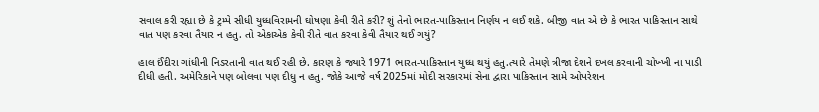સવાલ કરી રહ્યા છે કે ટ્રમ્પે સીધી યુધ્ધવિરામની ઘોષણા કેવી રીતે કરી? શું તેનો ભારત-પાકિસ્તાન નિર્ણય ન લઈ શકે. બીજી વાત એ છે કે ભારત પાકિસ્તાન સાથે વાત પણ કરવા તૈયાર ન હતુ. તો એકાએક કેવી રીતે વાત કરવા કેવી તૈયાર થઈ ગયું?

હાલ ઈંદીરા ગાંધીની નિડરતાની વાત થઈ રહી છે. કારણ કે જ્યારે 1971 ભારત-પાકિસ્તાન યુધ્ધ થયું હતુ.ત્યારે તેમણે ત્રીજા દેશને દખલ કરવાની ચોખ્ખી ના પાડી દીધી હતી. અમેરિકાને પણ બોલવા પણ દીધુ ન હતુ. જોકે આજે વર્ષ 2025માં મોદી સરકારમાં સેના દ્વારા પાકિસ્તાન સામે ઓપરેશન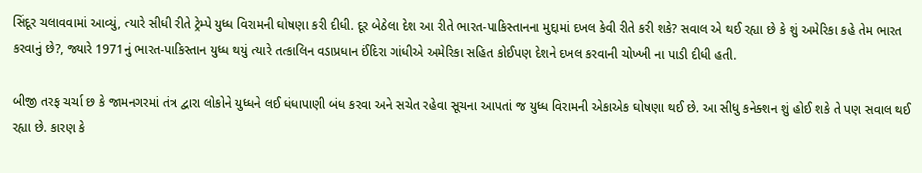સિંદૂર ચલાવવામાં આવ્યું, ત્યારે સીધી રીતે ટ્રેમ્પે યુધ્ધ વિરામની ઘોષણા કરી દીધી. દૂર બેઠેલા દેશ આ રીતે ભારત-પાકિસ્તાનના મુદ્દામાં દખલ કેવી રીતે કરી શકે? સવાલ એ થઈ રહ્યા છે કે શું અમેરિકા કહે તેમ ભારત કરવાનું છે?, જ્યારે 1971નું ભારત-પાકિસ્તાન યુધ્ધ થયું ત્યારે તત્કાલિન વડાપ્રધાન ઈંદિરા ગાંધીએ અમેરિકા સહિત કોઈપણ દેશને દખલ કરવાની ચોખ્ખી ના પાડી દીધી હતી.

બીજી તરફ ચર્ચા છ કે જામનગરમાં તંત્ર દ્વારા લોકોને યુધ્ધને લઈ ધંધાપાણી બંધ કરવા અને સચેત રહેવા સૂચના આપતાં જ યુધ્ધ વિરામની એકાએક ઘોષણા થઈ છે. આ સીધુ કનેક્શન શું હોઈ શકે તે પણ સવાલ થઈ રહ્યા છે. કારણ કે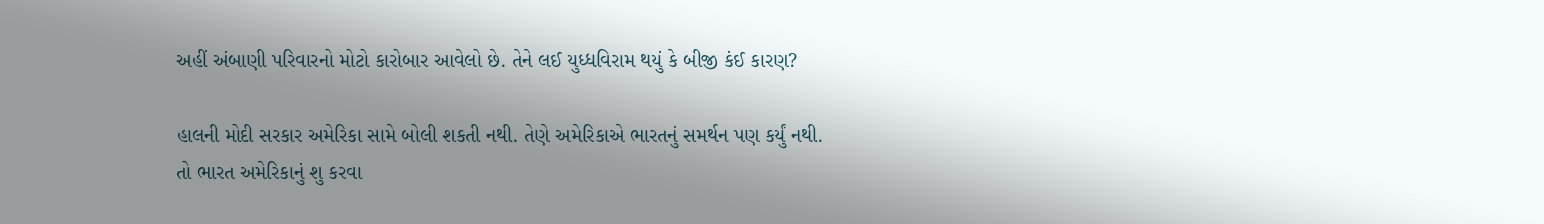અહીં અંબાણી પરિવારનો મોટો કારોબાર આવેલો છે. તેને લઈ યુધ્ધવિરામ થયું કે બીજી કંઈ કારણ?

હાલની મોદી સરકાર અમેરિકા સામે બોલી શકતી નથી. તેણે અમેરિકાએ ભારતનું સમર્થન પણ કર્યું નથી. તો ભારત અમેરિકાનું શુ કરવા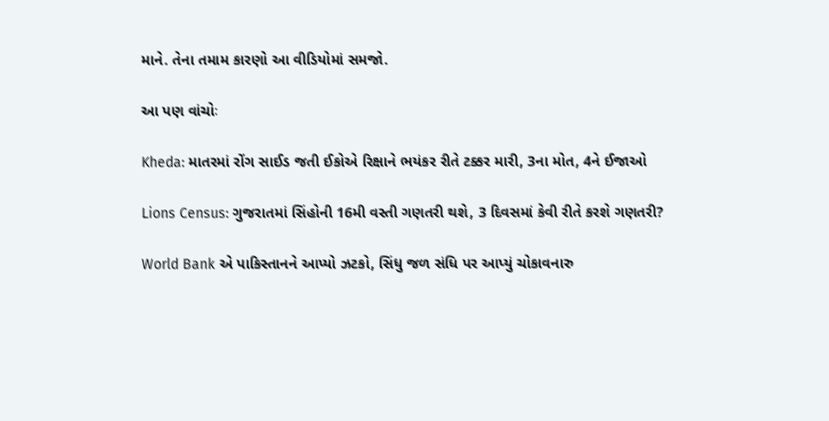માને. તેના તમામ કારણો આ વીડિયોમાં સમજો.

આ પણ વાંચોઃ

Kheda: માતરમાં રોંગ સાઈડ જતી ઈકોએ રિક્ષાને ભયંકર રીતે ટક્કર મારી, 3ના મોત, 4ને ઈજાઓ

Lions Census: ગુજરાતમાં સિંહોની 16મી વસ્તી ગણતરી થશે, 3 દિવસમાં કેવી રીતે કરશે ગણતરી?

World Bank એ પાકિસ્તાનને આપ્યો ઝટકો, સિંધુ જળ સંધિ પર આપ્યું ચોકાવનારુ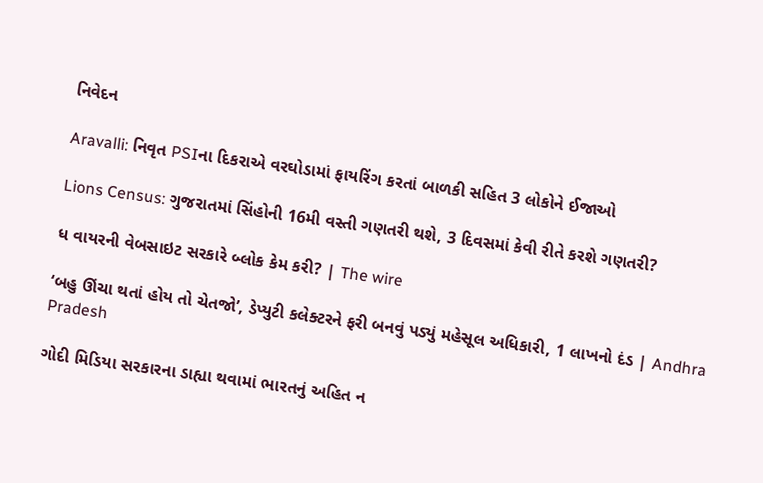નિવેદન

Aravalli: નિવૃત PSIના દિકરાએ વરઘોડામાં ફાયરિંગ કરતાં બાળકી સહિત 3 લોકોને ઈજાઓ

Lions Census: ગુજરાતમાં સિંહોની 16મી વસ્તી ગણતરી થશે, 3 દિવસમાં કેવી રીતે કરશે ગણતરી?

ધ વાયરની વેબસાઇટ સરકારે બ્લોક કેમ કરી? | The wire

‘બહુ ઊંચા થતાં હોય તો ચેતજો’, ડેપ્યુટી કલેક્ટરને ફરી બનવું પડ્યું મહેસૂલ અધિકારી, 1 લાખનો દંડ | Andhra Pradesh

ગોદી મિડિયા સરકારના ડાહ્યા થવામાં ભારતનું અહિત ન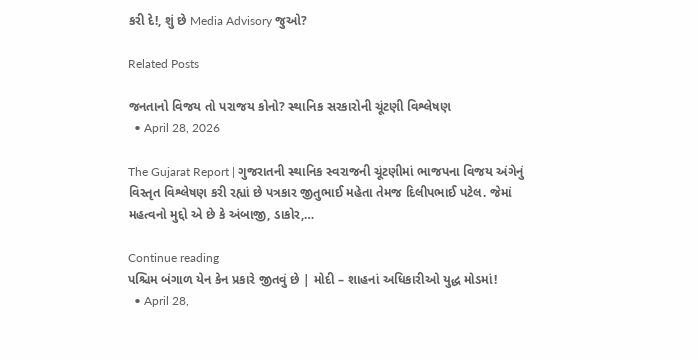કરી દે!, શું છે Media Advisory જુઓ?

Related Posts

જનતાનો વિજય તો પરાજય કોનો? સ્થાનિક સરકારોની ચૂંટણી વિશ્લેષણ
  • April 28, 2026

The Gujarat Report | ગુજરાતની સ્થાનિક સ્વરાજની ચૂંટણીમાં ભાજપના વિજય અંગેનું વિસ્તૃત વિશ્લેષણ કરી રહ્યાં છે પત્રકાર જીતુભાઈ મહેતા તેમજ દિલીપભાઈ પટેલ. જેમાં મહત્વનો મુદ્દો એ છે કે અંબાજી, ડાકોર,…

Continue reading
પશ્ચિમ બંગાળ યેન કેન પ્રકારે જીતવું છે | મોદી – શાહનાં અધિકારીઓ યુદ્ધ મોડમાં!
  • April 28,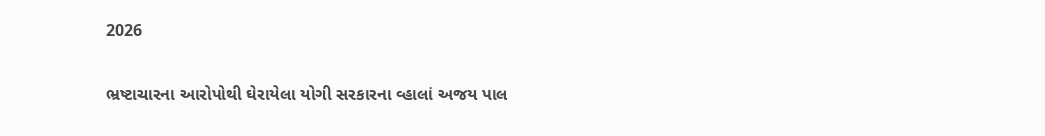2026

ભ્રષ્ટાચારના આરોપોથી ઘેરાયેલા યોગી સરકારના વ્હાલાં અજય પાલ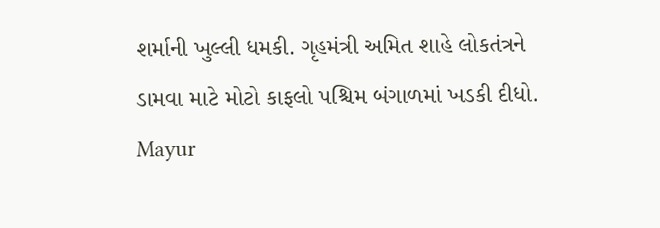શર્માની ખુલ્લી ધમકી. ગૃહમંત્રી અમિત શાહે લોકતંત્રને ડામવા માટે મોટો કાફલો પશ્ચિમ બંગાળમાં ખડકી દીધો. Mayur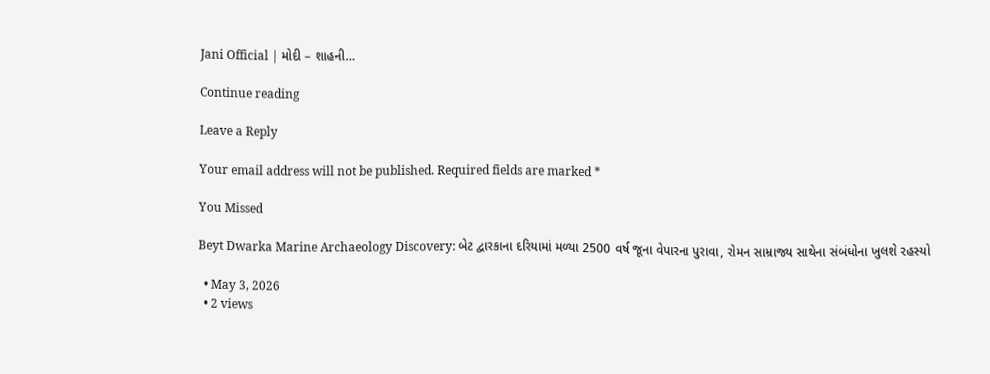Jani Official | મોદી – શાહની…

Continue reading

Leave a Reply

Your email address will not be published. Required fields are marked *

You Missed

Beyt Dwarka Marine Archaeology Discovery: બેટ દ્વારકાના દરિયામાં મળ્યા 2500 વર્ષ જૂના વેપારના પુરાવા, રોમન સામ્રાજ્ય સાથેના સંબંધોના ખુલશે રહસ્યો

  • May 3, 2026
  • 2 views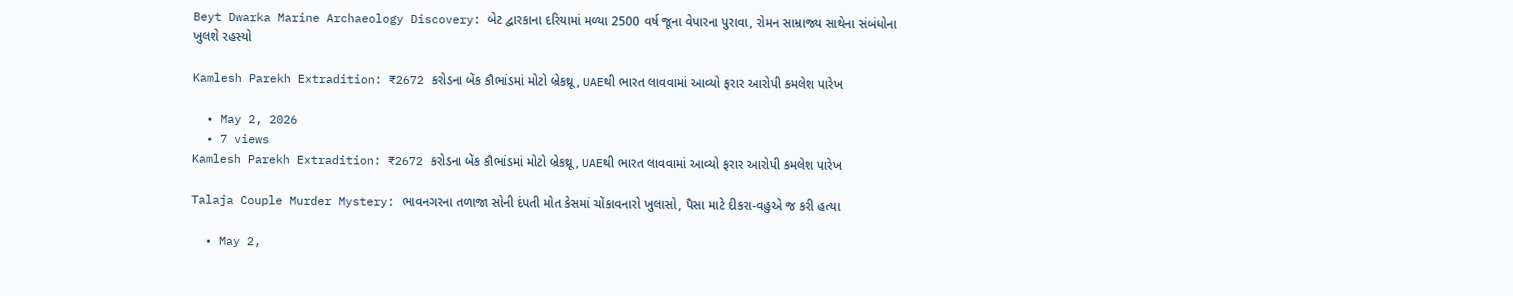Beyt Dwarka Marine Archaeology Discovery: બેટ દ્વારકાના દરિયામાં મળ્યા 2500 વર્ષ જૂના વેપારના પુરાવા, રોમન સામ્રાજ્ય સાથેના સંબંધોના ખુલશે રહસ્યો

Kamlesh Parekh Extradition: ₹2672 કરોડના બેંક કૌભાંડમાં મોટો બ્રેકથ્રૂ, UAEથી ભારત લાવવામાં આવ્યો ફરાર આરોપી કમલેશ પારેખ

  • May 2, 2026
  • 7 views
Kamlesh Parekh Extradition: ₹2672 કરોડના બેંક કૌભાંડમાં મોટો બ્રેકથ્રૂ, UAEથી ભારત લાવવામાં આવ્યો ફરાર આરોપી કમલેશ પારેખ

Talaja Couple Murder Mystery: ભાવનગરના તળાજા સોની દંપતી મોત કેસમાં ચોંકાવનારો ખુલાસો, પૈસા માટે દીકરા-વહુએ જ કરી હત્યા

  • May 2,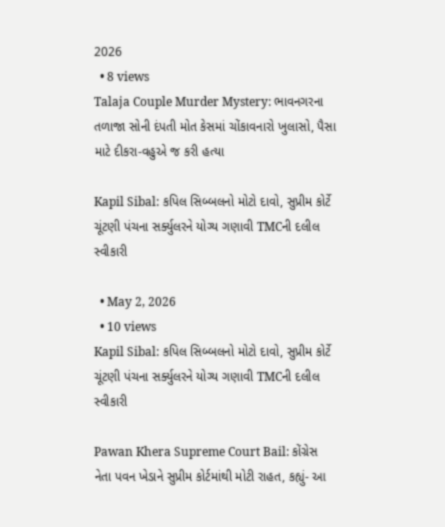2026
  • 8 views
Talaja Couple Murder Mystery: ભાવનગરના તળાજા સોની દંપતી મોત કેસમાં ચોંકાવનારો ખુલાસો, પૈસા માટે દીકરા-વહુએ જ કરી હત્યા

Kapil Sibal: કપિલ સિબ્બલનો મોટો દાવો, સુપ્રીમ કોર્ટે ચૂંટણી પંચના સર્ક્યુલરને યોગ્ય ગણાવી TMCની દલીલ સ્વીકારી

  • May 2, 2026
  • 10 views
Kapil Sibal: કપિલ સિબ્બલનો મોટો દાવો, સુપ્રીમ કોર્ટે ચૂંટણી પંચના સર્ક્યુલરને યોગ્ય ગણાવી TMCની દલીલ સ્વીકારી

Pawan Khera Supreme Court Bail: કોંગ્રેસ નેતા પવન ખેડાને સુપ્રીમ કોર્ટમાંથી મોટી રાહત, કહ્યું- આ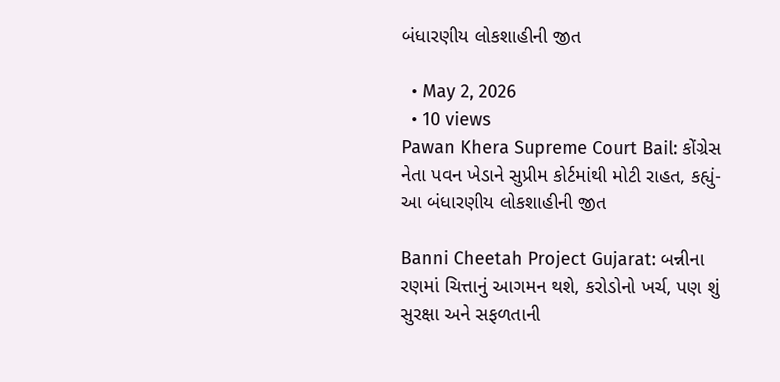બંધારણીય લોકશાહીની જીત

  • May 2, 2026
  • 10 views
Pawan Khera Supreme Court Bail: કોંગ્રેસ નેતા પવન ખેડાને સુપ્રીમ કોર્ટમાંથી મોટી રાહત, કહ્યું- આ બંધારણીય લોકશાહીની જીત

Banni Cheetah Project Gujarat: બન્નીના રણમાં ચિત્તાનું આગમન થશે, કરોડોનો ખર્ચ, પણ શું સુરક્ષા અને સફળતાની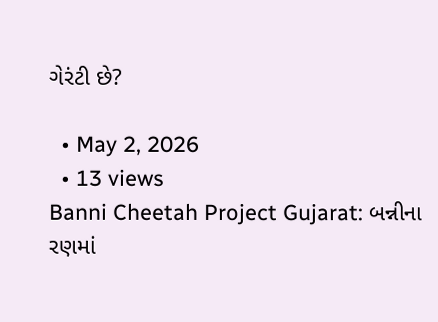ગેરંટી છે?

  • May 2, 2026
  • 13 views
Banni Cheetah Project Gujarat: બન્નીના રણમાં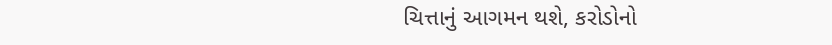ચિત્તાનું આગમન થશે, કરોડોનો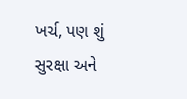ખર્ચ, પણ શું સુરક્ષા અને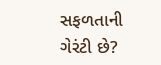સફળતાની ગેરંટી છે?